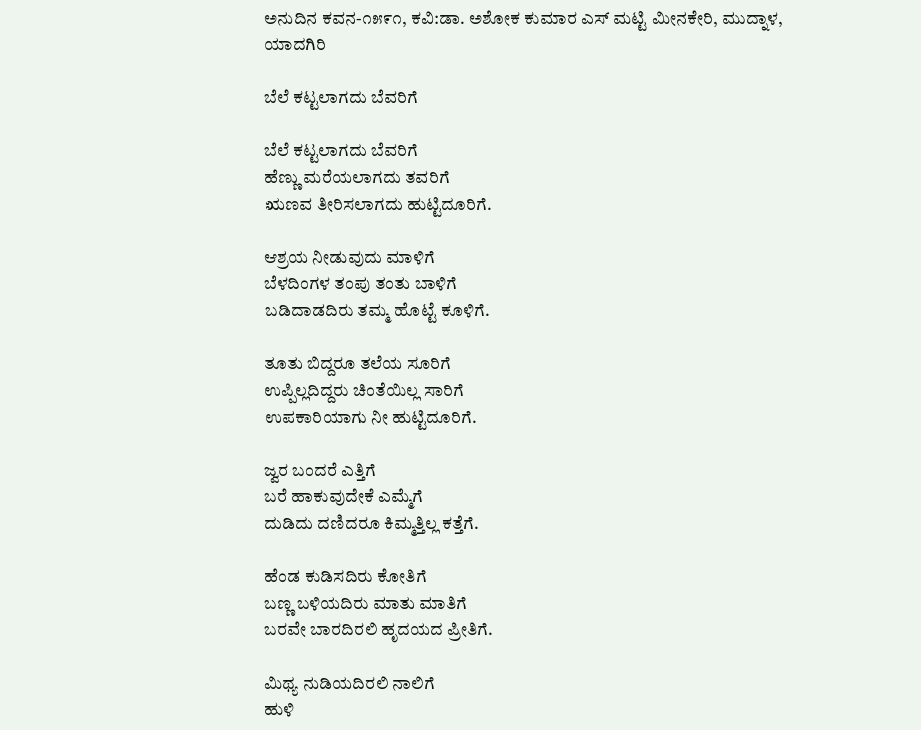ಅನುದಿನ ಕವನ-೧೫೯೧, ಕವಿ:ಡಾ. ಅಶೋಕ ಕುಮಾರ ಎಸ್ ಮಟ್ಟಿ ಮೀನಕೇರಿ, ಮುದ್ನಾಳ, ಯಾದಗಿರಿ

ಬೆಲೆ ಕಟ್ಟಲಾಗದು ಬೆವರಿಗೆ

ಬೆಲೆ ಕಟ್ಟಲಾಗದು ಬೆವರಿಗೆ
ಹೆಣ್ಣು ಮರೆಯಲಾಗದು ತವರಿಗೆ
ಋಣವ ತೀರಿಸಲಾಗದು ಹುಟ್ಟಿದೂರಿಗೆ.

ಆಶ್ರಯ ನೀಡುವುದು ಮಾಳಿಗೆ
ಬೆಳದಿಂಗಳ ತಂಪು ತಂತು ಬಾಳಿಗೆ
ಬಡಿದಾಡದಿರು ತಮ್ಮ ಹೊಟ್ಟೆ ಕೂಳಿಗೆ.

ತೂತು ಬಿದ್ದರೂ ತಲೆಯ ಸೂರಿಗೆ
ಉಪ್ಪಿಲ್ಲದಿದ್ದರು ಚಿಂತೆಯಿಲ್ಲ ಸಾರಿಗೆ
ಉಪಕಾರಿಯಾಗು ನೀ ಹುಟ್ಟಿದೂರಿಗೆ.

ಜ್ವರ ಬಂದರೆ ಎತ್ತಿಗೆ
ಬರೆ ಹಾಕುವುದೇಕೆ ಎಮ್ಮೆಗೆ
ದುಡಿದು ದಣಿದರೂ ಕಿಮ್ಮತ್ತಿಲ್ಲ ಕತ್ತೆಗೆ.

ಹೆಂಡ ಕುಡಿಸದಿರು ಕೋತಿಗೆ
ಬಣ್ಣ ಬಳಿಯದಿರು ಮಾತು ಮಾತಿಗೆ
ಬರವೇ ಬಾರದಿರಲಿ ಹೃದಯದ ಪ್ರೀತಿಗೆ.

ಮಿಥ್ಯ ನುಡಿಯದಿರಲಿ ನಾಲಿಗೆ
ಹುಳಿ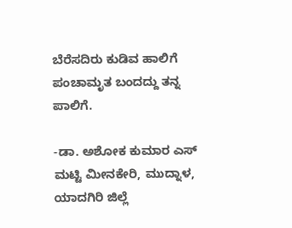ಬೆರೆಸದಿರು ಕುಡಿವ ಹಾಲಿಗೆ
ಪಂಚಾಮೃತ ಬಂದದ್ದು ತನ್ನ ಪಾಲಿಗೆ.

-ಡಾ. ಅಶೋಕ ಕುಮಾರ ಎಸ್ ಮಟ್ಟಿ ಮೀನಕೇರಿ, ಮುದ್ನಾಳ, ಯಾದಗಿರಿ ಜಿಲ್ಲೆ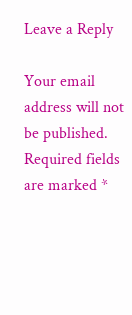Leave a Reply

Your email address will not be published. Required fields are marked *